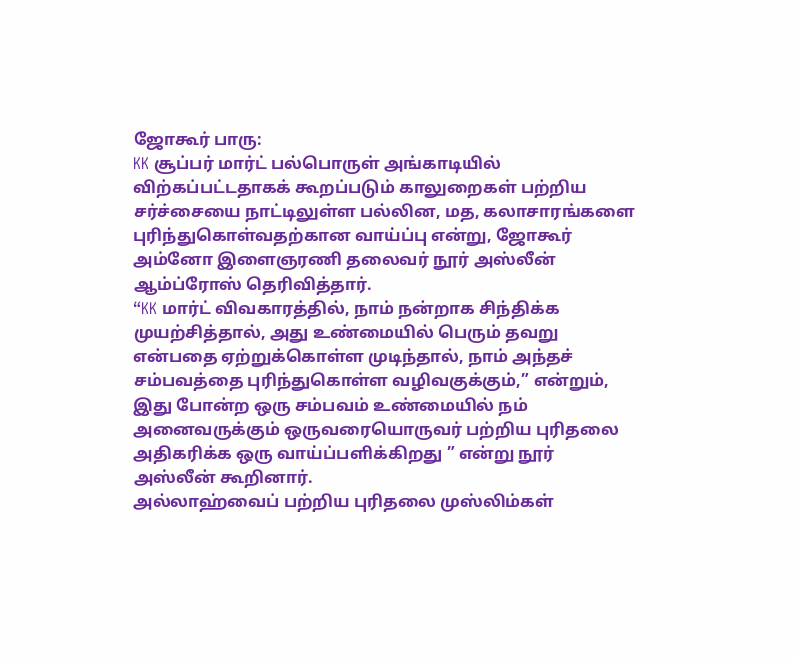ஜோகூர் பாரு:
KK சூப்பர் மார்ட் பல்பொருள் அங்காடியில் விற்கப்பட்டதாகக் கூறப்படும் காலுறைகள் பற்றிய சர்ச்சையை நாட்டிலுள்ள பல்லின, மத, கலாசாரங்களை புரிந்துகொள்வதற்கான வாய்ப்பு என்று, ஜோகூர் அம்னோ இளைஞரணி தலைவர் நூர் அஸ்லீன் ஆம்ப்ரோஸ் தெரிவித்தார்.
“KK மார்ட் விவகாரத்தில், நாம் நன்றாக சிந்திக்க முயற்சித்தால், அது உண்மையில் பெரும் தவறு என்பதை ஏற்றுக்கொள்ள முடிந்தால், நாம் அந்தச் சம்பவத்தை புரிந்துகொள்ள வழிவகுக்கும்,” என்றும், இது போன்ற ஒரு சம்பவம் உண்மையில் நம் அனைவருக்கும் ஒருவரையொருவர் பற்றிய புரிதலை அதிகரிக்க ஒரு வாய்ப்பளிக்கிறது ” என்று நூர் அஸ்லீன் கூறினார்.
அல்லாஹ்வைப் பற்றிய புரிதலை முஸ்லிம்கள்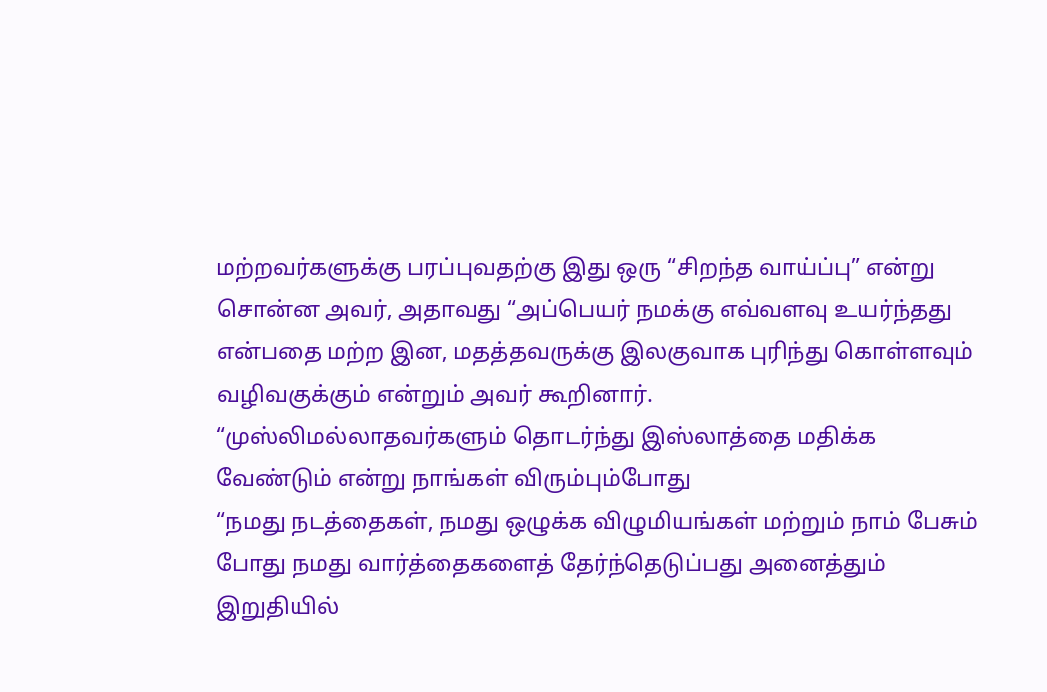மற்றவர்களுக்கு பரப்புவதற்கு இது ஒரு “சிறந்த வாய்ப்பு” என்று சொன்ன அவர், அதாவது “அப்பெயர் நமக்கு எவ்வளவு உயர்ந்தது என்பதை மற்ற இன, மதத்தவருக்கு இலகுவாக புரிந்து கொள்ளவும் வழிவகுக்கும் என்றும் அவர் கூறினார்.
“முஸ்லிமல்லாதவர்களும் தொடர்ந்து இஸ்லாத்தை மதிக்க வேண்டும் என்று நாங்கள் விரும்பும்போது
“நமது நடத்தைகள், நமது ஒழுக்க விழுமியங்கள் மற்றும் நாம் பேசும் போது நமது வார்த்தைகளைத் தேர்ந்தெடுப்பது அனைத்தும் இறுதியில்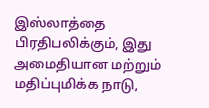இஸ்லாத்தை பிரதிபலிக்கும், இது அமைதியான மற்றும் மதிப்புமிக்க நாடு,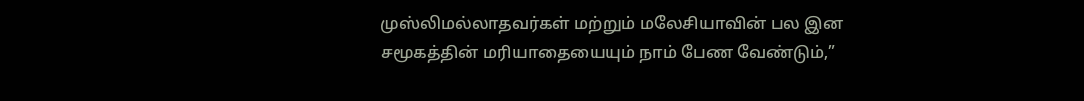முஸ்லிமல்லாதவர்கள் மற்றும் மலேசியாவின் பல இன சமூகத்தின் மரியாதையையும் நாம் பேண வேண்டும்,”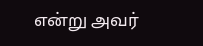என்று அவர்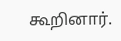கூறினார்.